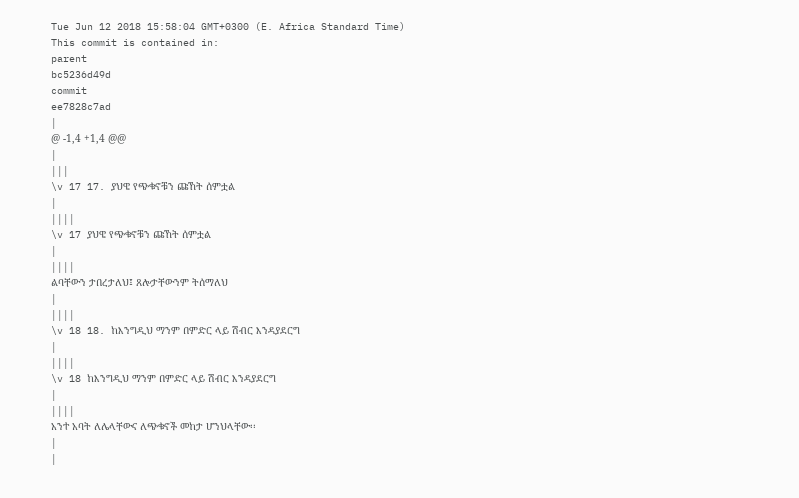Tue Jun 12 2018 15:58:04 GMT+0300 (E. Africa Standard Time)
This commit is contained in:
parent
bc5236d49d
commit
ee7828c7ad
|
@ -1,4 +1,4 @@
|
|||
\v 17 17. ያህዌ የጭቁኖቹን ጩኸት ሰምቷል
|
||||
\v 17 ያህዌ የጭቁኖቹን ጩኸት ሰምቷል
|
||||
ልባቸውን ታበረታለህ፤ ጸሎታቸውንም ትሰማለህ
|
||||
\v 18 18. ከእንግዲህ ማንም በምድር ላይ ሽብር እንዳያደርግ
|
||||
\v 18 ከእንግዲህ ማንም በምድር ላይ ሽብር እንዳያደርግ
|
||||
አንተ አባት ለሌላቸውና ለጭቁኖች መከታ ሆንህላቸው፡፡
|
|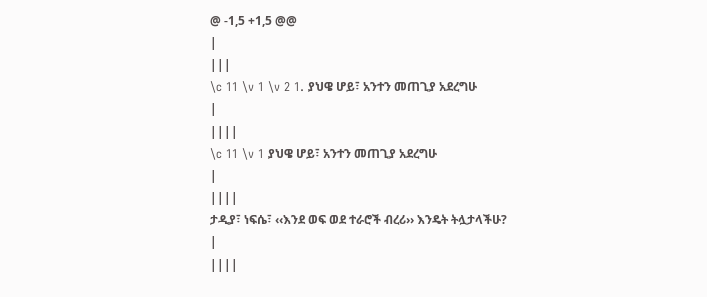@ -1,5 +1,5 @@
|
|||
\c 11 \v 1 \v 2 1. ያህዌ ሆይ፣ አንተን መጠጊያ አደረግሁ
|
||||
\c 11 \v 1 ያህዌ ሆይ፣ አንተን መጠጊያ አደረግሁ
|
||||
ታዲያ፣ ነፍሴ፣ ‹‹እንደ ወፍ ወደ ተራሮች ብረሪ›› እንዴት ትሏታላችሁ?
|
||||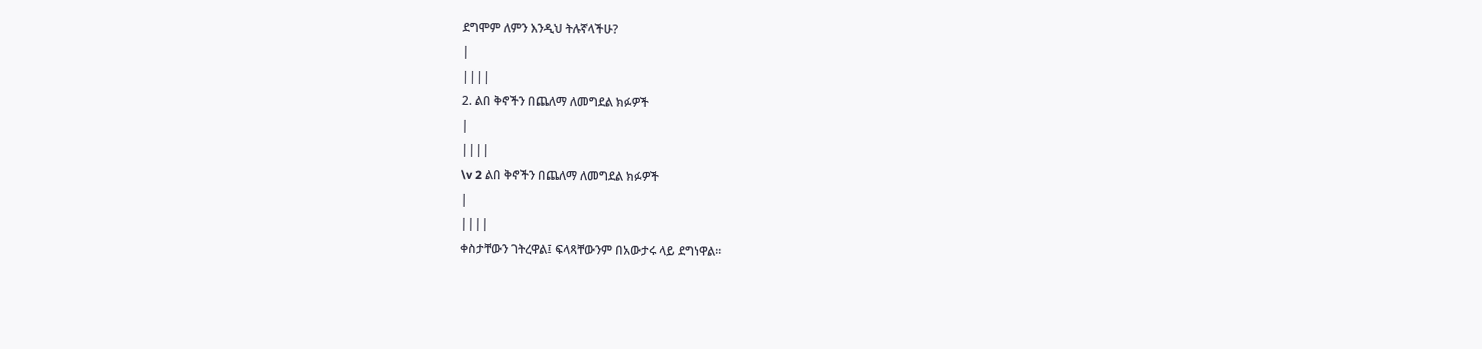ደግሞም ለምን እንዲህ ትሉኛላችሁ?
|
||||
2. ልበ ቅኖችን በጨለማ ለመግደል ክፉዎች
|
||||
\v 2 ልበ ቅኖችን በጨለማ ለመግደል ክፉዎች
|
||||
ቀስታቸውን ገትረዋል፤ ፍላጻቸውንም በአውታሩ ላይ ደግነዋል፡፡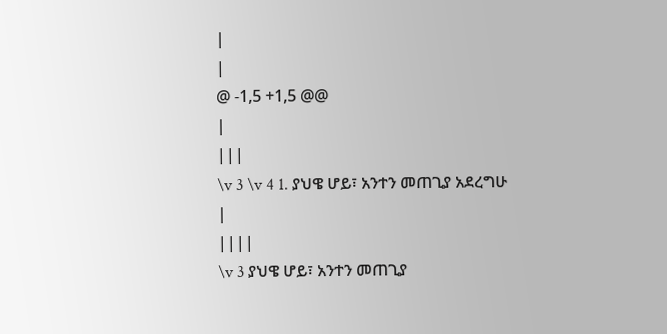|
|
@ -1,5 +1,5 @@
|
|||
\v 3 \v 4 1. ያህዌ ሆይ፣ አንተን መጠጊያ አደረግሁ
|
||||
\v 3 ያህዌ ሆይ፣ አንተን መጠጊያ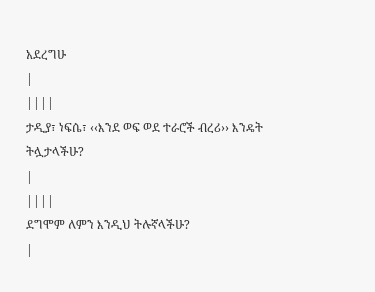አደረግሁ
|
||||
ታዲያ፣ ነፍሴ፣ ‹‹እንደ ወፍ ወደ ተራሮች ብረሪ›› እንዴት ትሏታላችሁ?
|
||||
ደግሞም ለምን እንዲህ ትሉኛላችሁ?
|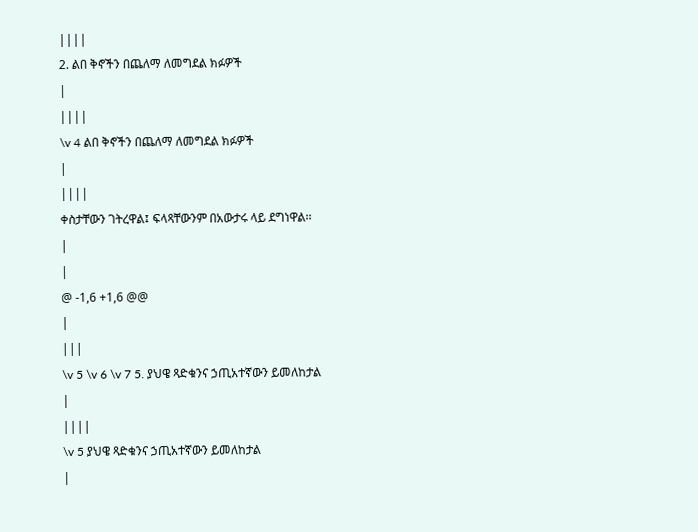||||
2. ልበ ቅኖችን በጨለማ ለመግደል ክፉዎች
|
||||
\v 4 ልበ ቅኖችን በጨለማ ለመግደል ክፉዎች
|
||||
ቀስታቸውን ገትረዋል፤ ፍላጻቸውንም በአውታሩ ላይ ደግነዋል፡፡
|
|
@ -1,6 +1,6 @@
|
|||
\v 5 \v 6 \v 7 5. ያህዌ ጻድቁንና ኃጢአተኛውን ይመለከታል
|
||||
\v 5 ያህዌ ጻድቁንና ኃጢአተኛውን ይመለከታል
|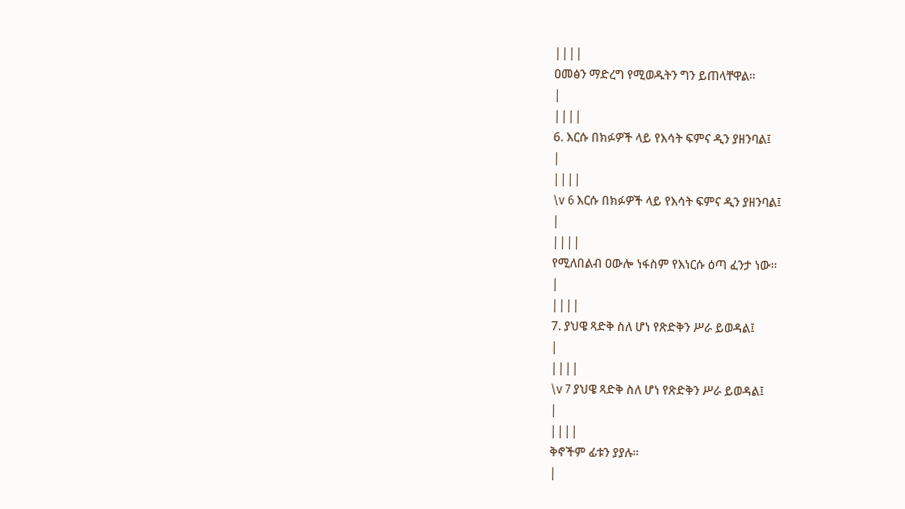||||
ዐመፅን ማድረግ የሚወዱትን ግን ይጠላቸዋል፡፡
|
||||
6. እርሱ በክፉዎች ላይ የእሳት ፍምና ዲን ያዘንባል፤
|
||||
\v 6 እርሱ በክፉዎች ላይ የእሳት ፍምና ዲን ያዘንባል፤
|
||||
የሚለበልብ ዐውሎ ነፋስም የእነርሱ ዕጣ ፈንታ ነው፡፡
|
||||
7. ያህዌ ጻድቅ ስለ ሆነ የጽድቅን ሥራ ይወዳል፤
|
||||
\v 7 ያህዌ ጻድቅ ስለ ሆነ የጽድቅን ሥራ ይወዳል፤
|
||||
ቅኖችም ፊቱን ያያሉ፡፡
|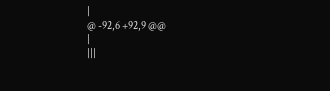|
@ -92,6 +92,9 @@
|
|||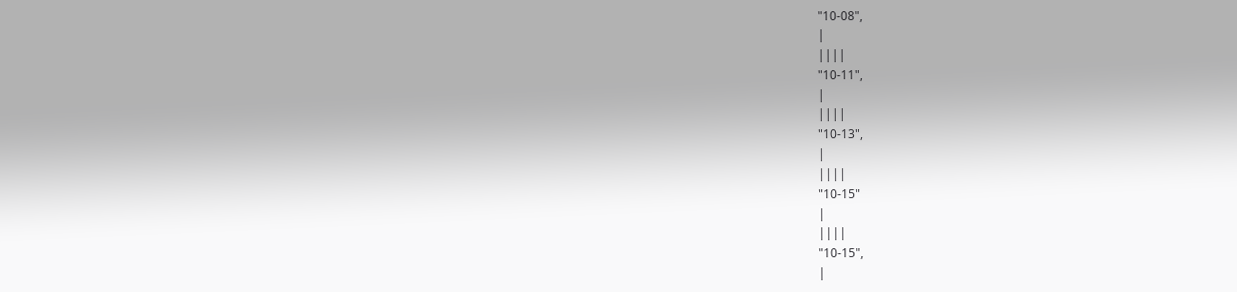"10-08",
|
||||
"10-11",
|
||||
"10-13",
|
||||
"10-15"
|
||||
"10-15",
|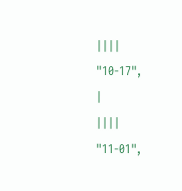||||
"10-17",
|
||||
"11-01",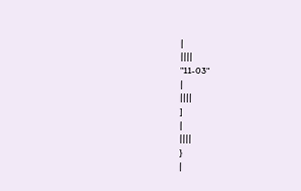|
||||
"11-03"
|
||||
]
|
||||
}
|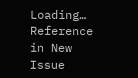Loading…
Reference in New Issue